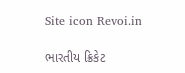Site icon Revoi.in

ભારતીય ક્રિકેટ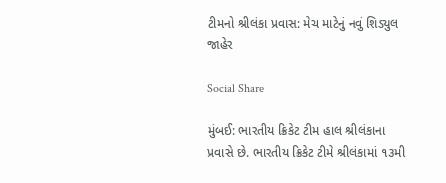ટીમનો શ્રીલંકા પ્રવાસ: મેચ માટેનું નવું શિડ્યુલ જાહેર

Social Share

મુંબઈ: ભારતીય ક્રિકેટ ટીમ હાલ શ્રીલંકાના પ્રવાસે છે. ભારતીય ક્રિકેટ ટીમે શ્રીલંકામાં ૧૩મી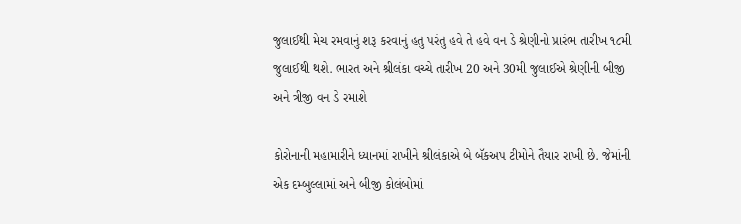જુલાઈથી મેચ રમવાનું શરૂ કરવાનું હતુ પરંતુ હવે તે હવે વન ડે શ્રેણીનો પ્રારંભ તારીખ ૧૮મી જુલાઈથી થશે. ભારત અને શ્રીલંકા વચ્ચે તારીખ 20 અને 30મી જુલાઈએ શ્રેણીની બીજી અને ત્રીજી વન ડે રમાશે

કોરોનાની મહામારીને ધ્યાનમાં રાખીને શ્રીલંકાએ બે બૅકઅપ ટીમોને તૈયાર રાખી છે. જેમાંની એક દમ્બુલ્લામાં અને બીજી કોલંબોમાં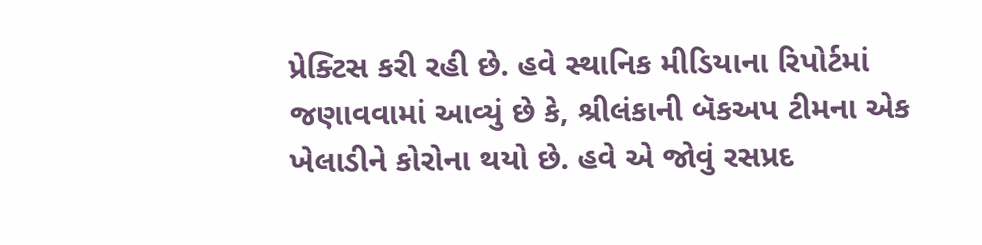પ્રેક્ટિસ કરી રહી છે. હવે સ્થાનિક મીડિયાના રિપોર્ટમાં જણાવવામાં આવ્યું છે કે, શ્રીલંકાની બૅકઅપ ટીમના એક ખેલાડીને કોરોના થયો છે. હવે એ જોવું રસપ્રદ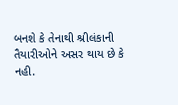બનશે કે તેનાથી શ્રીલંકાની તૈયારીઓને અસર થાય છે કે નહી.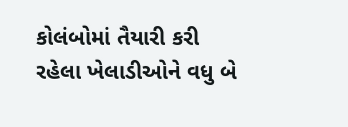કોલંબોમાં તૈયારી કરી રહેલા ખેલાડીઓને વધુ બે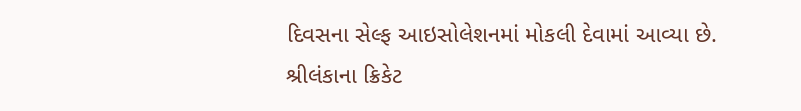દિવસના સેલ્ફ આઇસોલેશનમાં મોકલી દેવામાં આવ્યા છે. શ્રીલંકાના ક્રિકેટ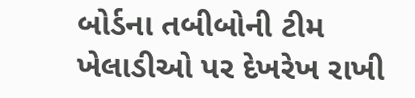બોર્ડના તબીબોની ટીમ ખેલાડીઓ પર દેખરેખ રાખી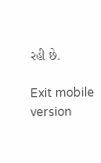રહી છે.

Exit mobile version